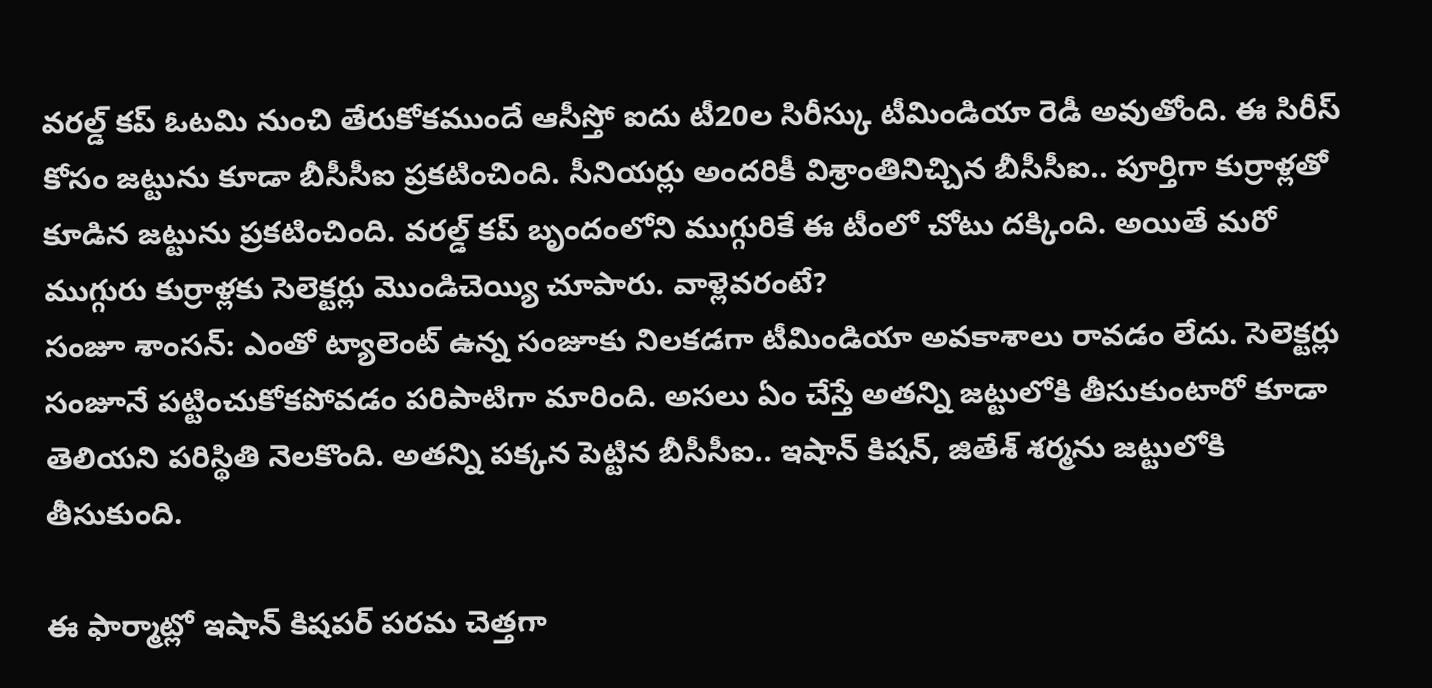వరల్డ్ కప్ ఓటమి నుంచి తేరుకోకముందే ఆసీస్తో ఐదు టీ20ల సిరీస్కు టీమిండియా రెడీ అవుతోంది. ఈ సిరీస్ కోసం జట్టును కూడా బీసీసీఐ ప్రకటించింది. సీనియర్లు అందరికీ విశ్రాంతినిచ్చిన బీసీసీఐ.. పూర్తిగా కుర్రాళ్లతో కూడిన జట్టును ప్రకటించింది. వరల్డ్ కప్ బృందంలోని ముగ్గురికే ఈ టీంలో చోటు దక్కింది. అయితే మరో ముగ్గురు కుర్రాళ్లకు సెలెక్టర్లు మొండిచెయ్యి చూపారు. వాళ్లెవరంటే?
సంజూ శాంసన్: ఎంతో ట్యాలెంట్ ఉన్న సంజూకు నిలకడగా టీమిండియా అవకాశాలు రావడం లేదు. సెలెక్టర్లు సంజూనే పట్టించుకోకపోవడం పరిపాటిగా మారింది. అసలు ఏం చేస్తే అతన్ని జట్టులోకి తీసుకుంటారో కూడా తెలియని పరిస్థితి నెలకొంది. అతన్ని పక్కన పెట్టిన బీసీసీఐ.. ఇషాన్ కిషన్, జితేశ్ శర్మను జట్టులోకి తీసుకుంది.

ఈ ఫార్మాట్లో ఇషాన్ కిషపర్ పరమ చెత్తగా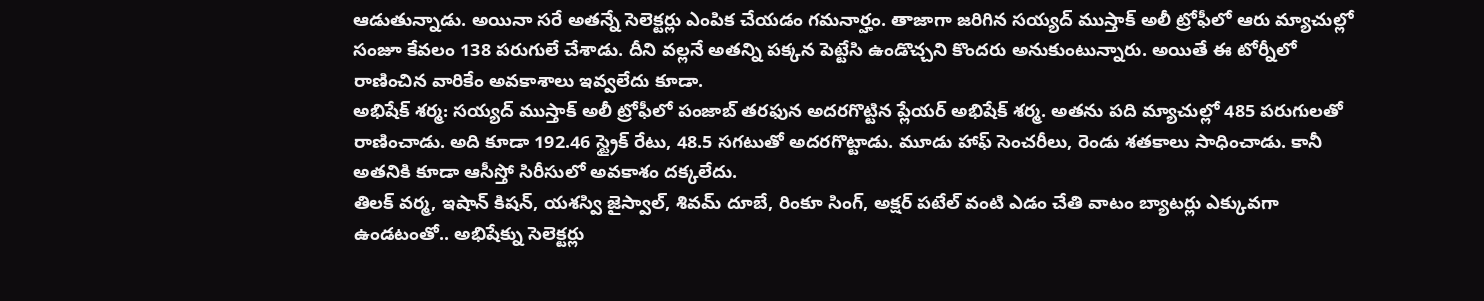ఆడుతున్నాడు. అయినా సరే అతన్నే సెలెక్టర్లు ఎంపిక చేయడం గమనార్హం. తాజాగా జరిగిన సయ్యద్ ముస్తాక్ అలీ ట్రోఫీలో ఆరు మ్యాచుల్లో సంజూ కేవలం 138 పరుగులే చేశాడు. దీని వల్లనే అతన్ని పక్కన పెట్టేసి ఉండొచ్చని కొందరు అనుకుంటున్నారు. అయితే ఈ టోర్నీలో రాణించిన వారికేం అవకాశాలు ఇవ్వలేదు కూడా.
అభిషేక్ శర్మ: సయ్యద్ ముస్తాక్ అలీ ట్రోఫీలో పంజాబ్ తరఫున అదరగొట్టిన ప్లేయర్ అభిషేక్ శర్మ. అతను పది మ్యాచుల్లో 485 పరుగులతో రాణించాడు. అది కూడా 192.46 స్ట్రైక్ రేటు, 48.5 సగటుతో అదరగొట్టాడు. మూడు హాఫ్ సెంచరీలు, రెండు శతకాలు సాధించాడు. కానీ అతనికి కూడా ఆసీస్తో సిరీసులో అవకాశం దక్కలేదు.
తిలక్ వర్మ, ఇషాన్ కిషన్, యశస్వి జైస్వాల్, శివమ్ దూబే, రింకూ సింగ్, అక్షర్ పటేల్ వంటి ఎడం చేతి వాటం బ్యాటర్లు ఎక్కువగా ఉండటంతో.. అభిషేక్ను సెలెక్టర్లు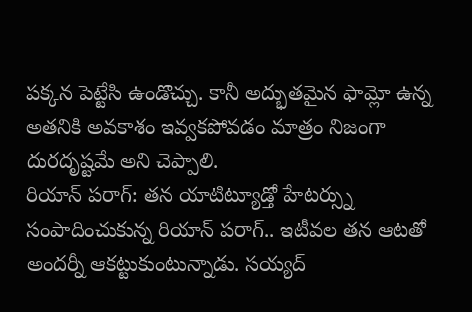పక్కన పెట్టేసి ఉండొచ్చు. కానీ అద్భుతమైన ఫామ్లో ఉన్న అతనికి అవకాశం ఇవ్వకపోవడం మాత్రం నిజంగా దురదృష్టమే అని చెప్పాలి.
రియాన్ పరాగ్: తన యాటిట్యూడ్తో హేటర్స్ను సంపాదించుకున్న రియాన్ పరాగ్.. ఇటీవల తన ఆటతో అందర్నీ ఆకట్టుకుంటున్నాడు. సయ్యద్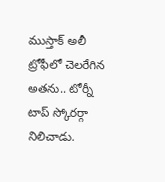ముస్తాక్ అలీ ట్రోఫీలో చెలరేగిన అతను.. టోర్నీ టాప్ స్కోరర్గా నిలిచాడు.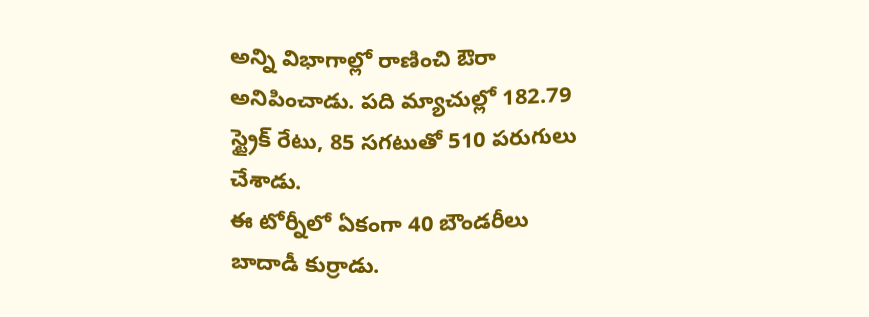అన్ని విభాగాల్లో రాణించి ఔరా అనిపించాడు. పది మ్యాచుల్లో 182.79 స్ట్రైక్ రేటు, 85 సగటుతో 510 పరుగులు చేశాడు.
ఈ టోర్నీలో ఏకంగా 40 బౌండరీలు బాదాడీ కుర్రాడు.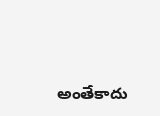అంతేకాదు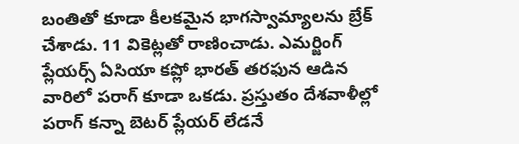బంతితో కూడా కీలకమైన భాగస్వామ్యాలను బ్రేక్ చేశాడు. 11 వికెట్లతో రాణించాడు. ఎమర్జింగ్ ప్లేయర్స్ ఏసియా కప్లో భారత్ తరఫున ఆడిన వారిలో పరాగ్ కూడా ఒకడు. ప్రస్తుతం దేశవాళీల్లో పరాగ్ కన్నా బెటర్ ప్లేయర్ లేడనే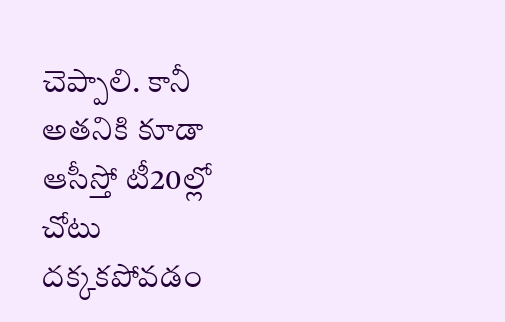చెప్పాలి. కానీ అతనికి కూడా ఆసీస్తో టీ20ల్లో చోటు దక్కకపోవడం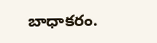బాధాకరం.